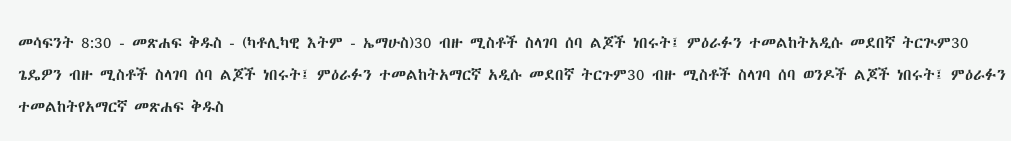መሳፍንት 8:30 - መጽሐፍ ቅዱስ - (ካቶሊካዊ እትም - ኤማሁስ)30 ብዙ ሚስቶች ስላገባ ሰባ ልጆች ነበሩት፤ ምዕራፉን ተመልከትአዲሱ መደበኛ ትርጒም30 ጌዴዎን ብዙ ሚስቶች ስላገባ ሰባ ልጆች ነበሩት፤ ምዕራፉን ተመልከትአማርኛ አዲሱ መደበኛ ትርጉም30 ብዙ ሚስቶች ስላገባ ሰባ ወንዶች ልጆች ነበሩት፤ ምዕራፉን ተመልከትየአማርኛ መጽሐፍ ቅዱስ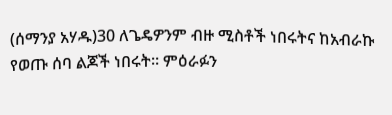(ሰማንያ አሃዱ)30 ለጌዴዎንም ብዙ ሚስቶች ነበሩትና ከአብራኩ የወጡ ሰባ ልጆች ነበሩት። ምዕራፉን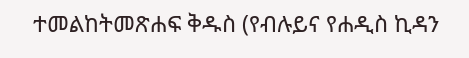ተመልከትመጽሐፍ ቅዱስ (የብሉይና የሐዲስ ኪዳን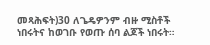መጻሕፍት)30 ለጌዴዎንም ብዙ ሚስቶች ነበሩትና ከወገቡ የወጡ ሰባ ልጆች ነበሩት።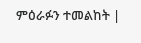ምዕራፉን ተመልከት |